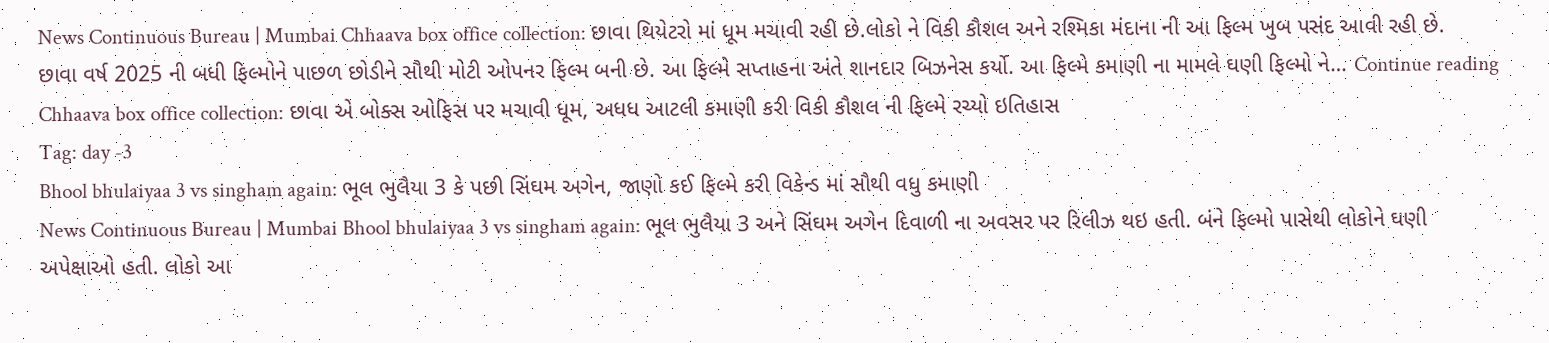News Continuous Bureau | Mumbai Chhaava box office collection: છાવા થિયેટરો માં ધૂમ મચાવી રહી છે.લોકો ને વિકી કૌશલ અને રશ્મિકા મંદાના ની આ ફિલ્મ ખુબ પસંદ આવી રહી છે. છાવા વર્ષ 2025 ની બધી ફિલ્મોને પાછળ છોડીને સૌથી મોટી ઓપનર ફિલ્મ બની છે. આ ફિલ્મે સપ્તાહના અંતે શાનદાર બિઝનેસ કર્યો. આ ફિલ્મે કમાણી ના મામલે ઘણી ફિલ્મો ને… Continue reading Chhaava box office collection: છાવા એ બોક્સ ઓફિસ પર મચાવી ધૂમ, અધધ આટલી કમાણી કરી વિકી કૌશલ ની ફિલ્મે રચ્યો ઇતિહાસ
Tag: day -3
Bhool bhulaiyaa 3 vs singham again: ભૂલ ભુલૈયા 3 કે પછી સિંઘમ અગેન, જાણો કઈ ફિલ્મે કરી વિકેન્ડ માં સૌથી વધુ કમાણી
News Continuous Bureau | Mumbai Bhool bhulaiyaa 3 vs singham again: ભૂલ ભુલૈયા 3 અને સિંઘમ અગેન દિવાળી ના અવસર પર રિલીઝ થઇ હતી. બંને ફિલ્મો પાસેથી લોકોને ઘણી અપેક્ષાઓ હતી. લોકો આ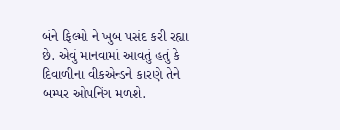બંને ફિલ્મો ને ખુબ પસંદ કરી રહ્યા છે. એવું માનવામાં આવતું હતું કે દિવાળીના વીકએન્ડને કારણે તેને બમ્પર ઓપનિંગ મળશે.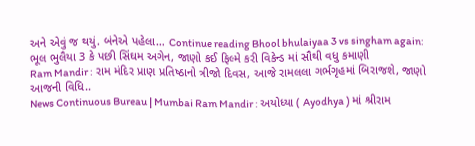અને એવું જ થયું. બંનેએ પહેલા… Continue reading Bhool bhulaiyaa 3 vs singham again: ભૂલ ભુલૈયા 3 કે પછી સિંઘમ અગેન, જાણો કઈ ફિલ્મે કરી વિકેન્ડ માં સૌથી વધુ કમાણી
Ram Mandir : રામ મંદિર પ્રાણ પ્રતિષ્ઠાનો ત્રીજો દિવસ, આજે રામલલા ગર્ભગૃહમાં બિરાજશે, જાણો આજની વિધિ..
News Continuous Bureau | Mumbai Ram Mandir : અયોધ્યા ( Ayodhya ) માં શ્રીરામ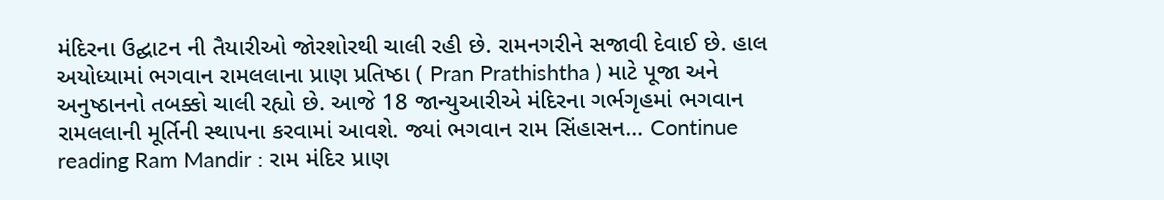મંદિરના ઉદ્ઘાટન ની તૈયારીઓ જોરશોરથી ચાલી રહી છે. રામનગરીને સજાવી દેવાઈ છે. હાલ અયોધ્યામાં ભગવાન રામલલાના પ્રાણ પ્રતિષ્ઠા ( Pran Prathishtha ) માટે પૂજા અને અનુષ્ઠાનનો તબક્કો ચાલી રહ્યો છે. આજે 18 જાન્યુઆરીએ મંદિરના ગર્ભગૃહમાં ભગવાન રામલલાની મૂર્તિની સ્થાપના કરવામાં આવશે. જ્યાં ભગવાન રામ સિંહાસન… Continue reading Ram Mandir : રામ મંદિર પ્રાણ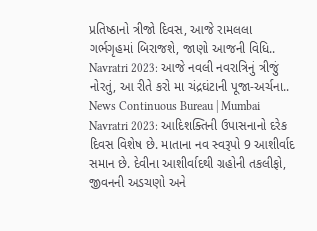પ્રતિષ્ઠાનો ત્રીજો દિવસ, આજે રામલલા ગર્ભગૃહમાં બિરાજશે, જાણો આજની વિધિ..
Navratri 2023: આજે નવલી નવરાત્રિનું ત્રીજું નોરતું, આ રીતે કરો મા ચંદ્રઘંટાની પૂજા-અર્ચના..
News Continuous Bureau | Mumbai Navratri 2023: આદિશક્તિની ઉપાસનાનો દરેક દિવસ વિશેષ છે. માતાના નવ સ્વરૂપો 9 આશીર્વાદ સમાન છે. દેવીના આશીર્વાદથી ગ્રહોની તકલીફો, જીવનની અડચણો અને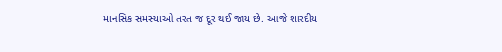માનસિક સમસ્યાઓ તરત જ દૂર થઈ જાય છે. આજે શારદીય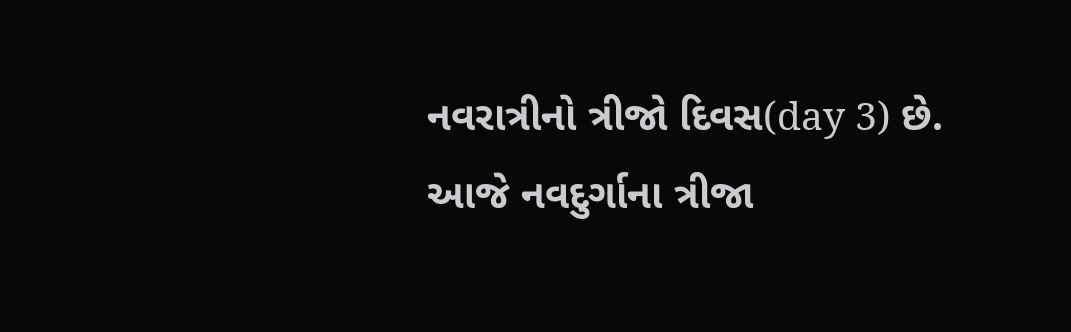નવરાત્રીનો ત્રીજો દિવસ(day 3) છે. આજે નવદુર્ગાના ત્રીજા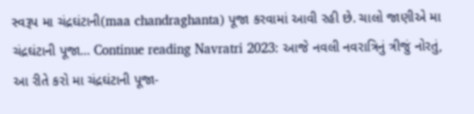સ્વરૂપ મા ચંદ્રઘંટાની(maa chandraghanta) પૂજા કરવામાં આવી રહી છે. ચાલો જાણીએ મા ચંદ્રઘંટાની પૂજા… Continue reading Navratri 2023: આજે નવલી નવરાત્રિનું ત્રીજું નોરતું, આ રીતે કરો મા ચંદ્રઘંટાની પૂજા-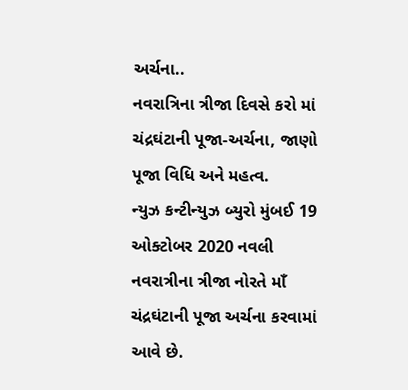અર્ચના..
નવરાત્રિના ત્રીજા દિવસે કરો માં ચંદ્રઘંટાની પૂજા-અર્ચના, જાણો પૂજા વિધિ અને મહત્વ.
ન્યુઝ કન્ટીન્યુઝ બ્યુરો મુંબઈ 19 ઓક્ટોબર 2020 નવલી નવરાત્રીના ત્રીજા નોરતે માઁ ચંદ્રઘંટાની પૂજા અર્ચના કરવામાં આવે છે.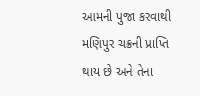આમની પુજા કરવાથી મણિપુર ચક્રની પ્રાપ્તિ થાય છે અને તેના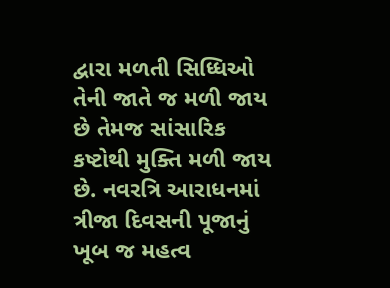દ્વારા મળતી સિધ્ધિઓ તેની જાતે જ મળી જાય છે તેમજ સાંસારિક કષ્ટોથી મુક્તિ મળી જાય છે. નવરત્રિ આરાધનમાં ત્રીજા દિવસની પૂજાનું ખૂબ જ મહત્વ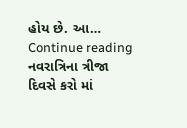હોય છે. આ… Continue reading નવરાત્રિના ત્રીજા દિવસે કરો માં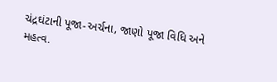ચંદ્રઘંટાની પૂજા-અર્ચના, જાણો પૂજા વિધિ અને મહત્વ.